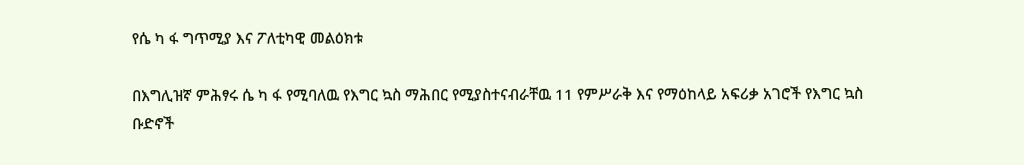የሴ ካ ፋ ግጥሚያ እና ፖለቲካዊ መልዕክቱ

በእግሊዝኛ ምሕፃሩ ሴ ካ ፋ የሚባለዉ የእግር ኳስ ማሕበር የሚያስተናብራቸዉ 11 የምሥራቅ እና የማዕከላይ አፍሪቃ አገሮች የእግር ኳስ ቡድኖች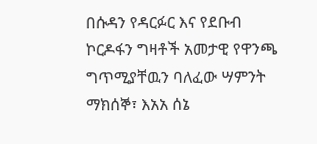በሱዳን የዳርፉር እና የደቡብ ኮርዶፋን ግዛቶች አመታዊ የዋንጫ ግጥሚያቸዉን ባለፈው ሣምንት ማክሰኞ፣ እአአ ሰኔ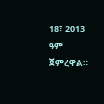18፣ 2013 ዓም ጀምረዋል።